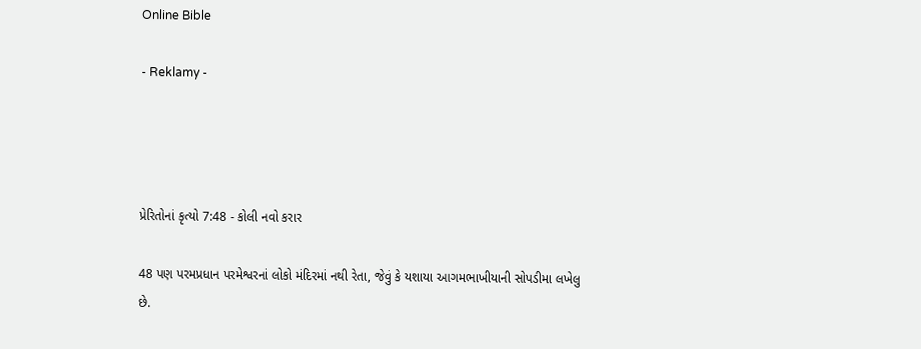Online Bible

- Reklamy -




પ્રેરિતોનાં કૃત્યો 7:48 - કોલી નવો કરાર

48 પણ પરમપ્રધાન પરમેશ્વરનાં લોકો મંદિરમાં નથી રેતા, જેવું કે યશાયા આગમભાખીયાની સોપડીમા લખેલુ છે.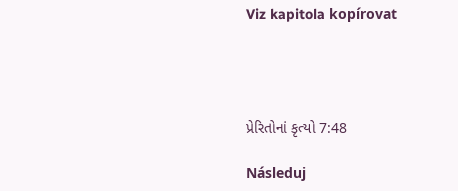Viz kapitola kopírovat




પ્રેરિતોનાં કૃત્યો 7:48

Následuj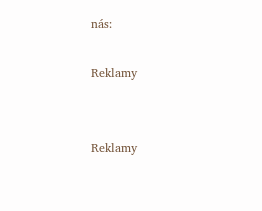nás:

Reklamy


Reklamy